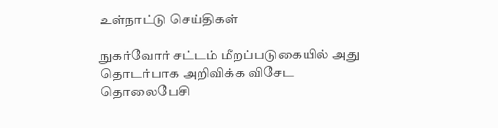உள்நாட்டு செய்திகள்

நுகர்வோர் சட்டம் மீறப்படுகையில் அது தொடர்பாக அறிவிக்க விசேட தொலைபேசி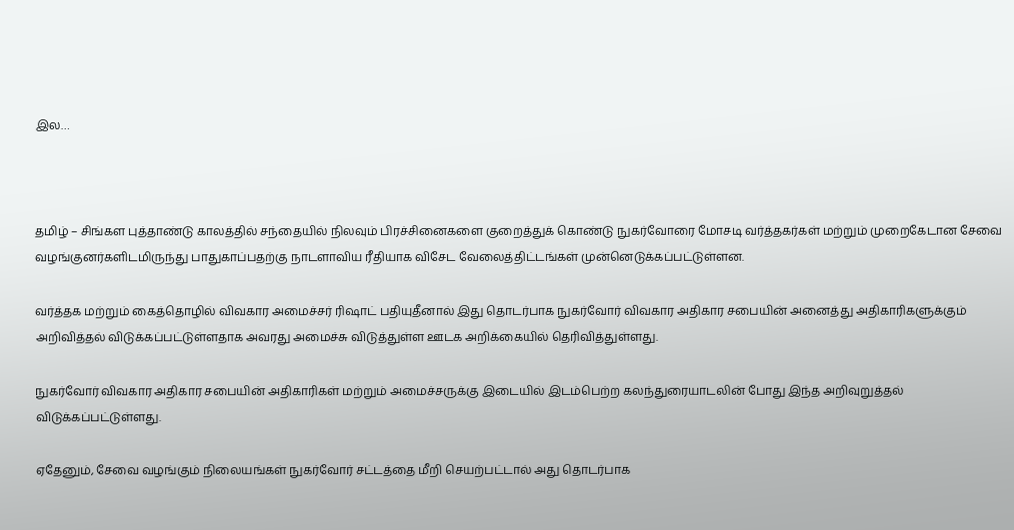இல…



தமிழ் – சிங்கள புத்தாண்டு காலத்தில் சந்தையில் நிலவும் பிரச்சினைகளை குறைத்துக் கொண்டு நுகர்வோரை மோசடி வர்த்தகர்கள் மற்றும் முறைகேடான சேவை வழங்குனர்களிடமிருந்து பாதுகாப்பதற்கு நாடளாவிய ரீதியாக விசேட வேலைத்திட்டங்கள் முன்னெடுக்கப்பட்டுள்ளன.

வர்த்தக மற்றும் கைத்தொழில் விவகார அமைச்சர் ரிஷாட் பதியுதீனால் இது தொடர்பாக நுகர்வோர் விவகார அதிகார சபையின் அனைத்து அதிகாரிகளுக்கும் அறிவித்தல் விடுக்கப்பட்டுள்ளதாக அவரது அமைச்சு விடுத்துள்ள ஊடக அறிக்கையில் தெரிவித்துள்ளது.

நுகர்வோர் விவகார அதிகார சபையின் அதிகாரிகள் மற்றும் அமைச்சருக்கு இடையில் இடம்பெற்ற கலந்துரையாடலின் போது இந்த அறிவுறுத்தல் விடுக்கப்பட்டுள்ளது.

ஏதேனும், சேவை வழங்கும் நிலையங்கள் நுகர்வோர் சட்டத்தை மீறி செயற்பட்டால் அது தொடர்பாக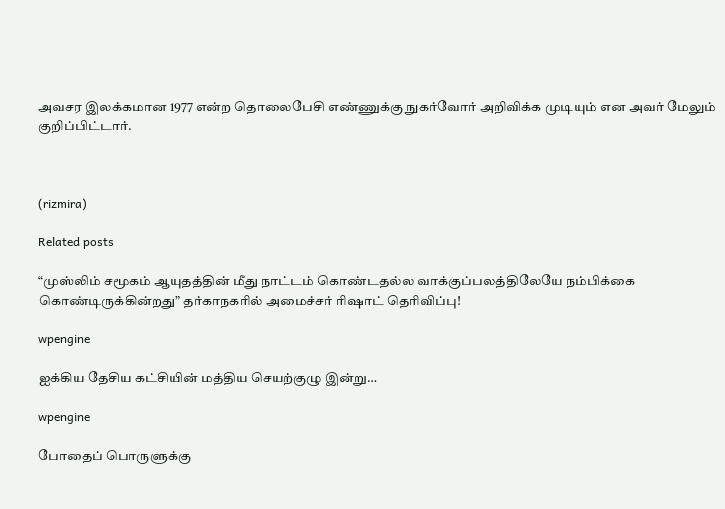அவசர இலக்கமான 1977 என்ற தொலைபேசி எண்ணுக்கு நுகர்வோர் அறிவிக்க முடியும் என அவர் மேலும் குறிப்பிட்டார்.



(rizmira)

Related posts

“முஸ்லிம் சமூகம் ஆயுதத்தின் மீது நாட்டம் கொண்டதல்ல வாக்குப்பலத்திலேயே நம்பிக்கை கொண்டிருக்கின்றது” தர்காநகரில் அமைச்சர் ரிஷாட் தெரிவிப்பு!

wpengine

ஐக்கிய தேசிய கட்சியின் மத்திய செயற்குழு இன்று…

wpengine

போதைப் பொருளுக்கு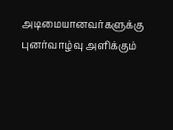அடிமையானவர்களுக்கு புனர்வாழ்வு அளிக்கும்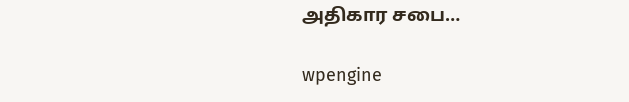அதிகார சபை…

wpengine